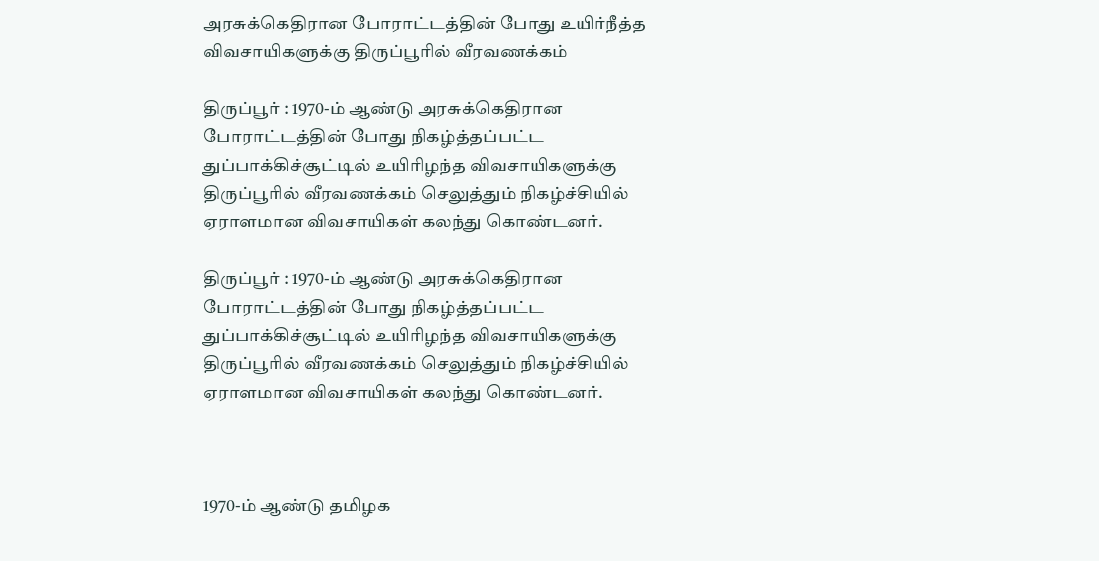அரசுக்கெதிரான போராட்டத்தின் போது உயிர்நீத்த விவசாயிகளுக்கு திருப்பூரில் வீரவணக்கம்

திருப்பூர் : 1970-ம் ஆண்டு அரசுக்கெதிரான போராட்டத்தின் போது நிகழ்த்தப்பட்ட துப்பாக்கிச்சூட்டில் உயிரிழந்த விவசாயிகளுக்கு திருப்பூரில் வீரவணக்கம் செலுத்தும் நிகழ்ச்சியில் ஏராளமான விவசாயிகள் கலந்து கொண்டனர்.

திருப்பூர் : 1970-ம் ஆண்டு அரசுக்கெதிரான போராட்டத்தின் போது நிகழ்த்தப்பட்ட துப்பாக்கிச்சூட்டில் உயிரிழந்த விவசாயிகளுக்கு திருப்பூரில் வீரவணக்கம் செலுத்தும் நிகழ்ச்சியில் ஏராளமான விவசாயிகள் கலந்து கொண்டனர்.



1970-ம் ஆண்டு தமிழக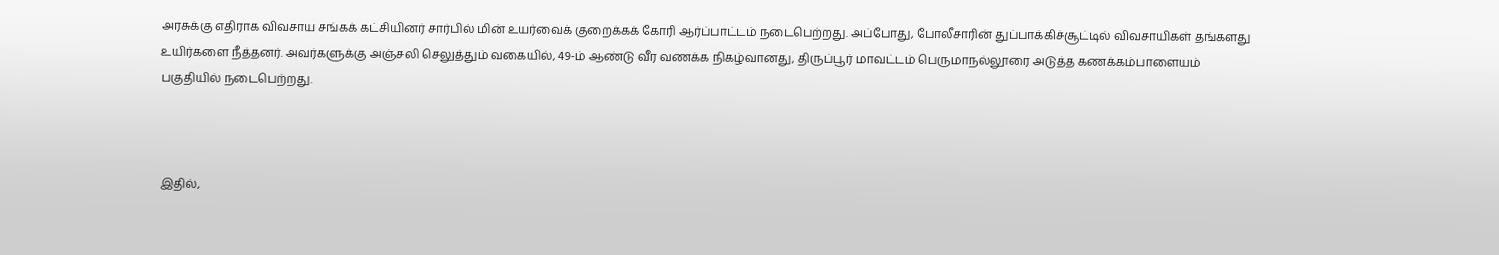அரசுக்கு எதிராக விவசாய சங்கக் கட்சியினர் சார்பில் மின் உயர்வைக் குறைக்கக் கோரி ஆர்ப்பாட்டம் நடைபெற்றது. அப்போது, போலீசாரின் துப்பாக்கிச்சூட்டில் விவசாயிகள் தங்களது உயிர்களை நீத்தனர். அவர்களுக்கு அஞ்சலி செலுத்தும் வகையில், 49-ம் ஆண்டு வீர வணக்க நிகழ்வானது, திருப்பூர் மாவட்டம் பெருமாநல்லூரை அடுத்த கணக்கம்பாளையம் பகுதியில் நடைபெற்றது.



இதில்,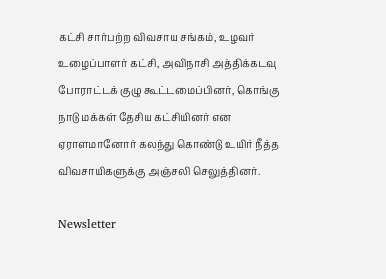கட்சி சார்பற்ற விவசாய சங்கம், உழவர் உழைப்பாளர் கட்சி, அவிநாசி அத்திக்கடவு போராட்டக் குழு கூட்டமைப்பினர், கொங்கு நாடு மக்கள் தேசிய கட்சியினர் என ஏராளமானோர் கலந்து கொண்டு உயிர் நீத்த விவசாயிகளுக்கு அஞ்சலி செலுத்தினர்.

Newsletter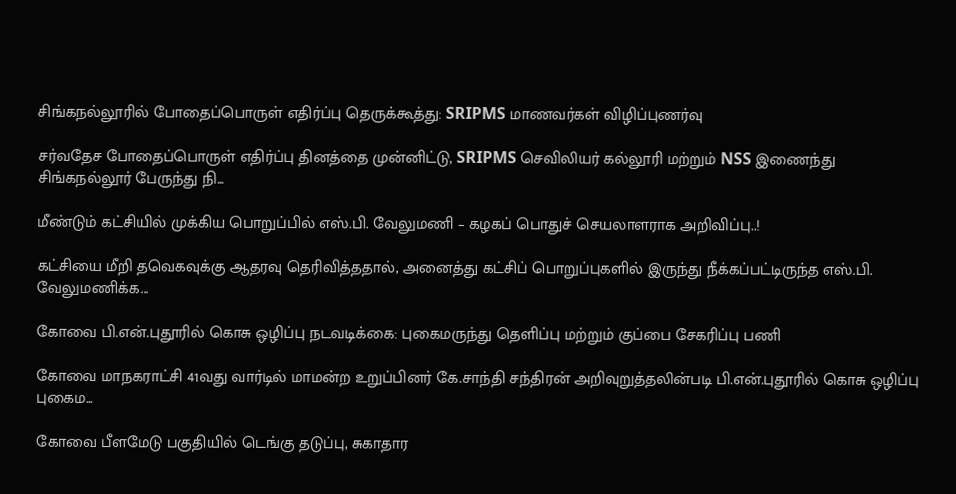சிங்கநல்லூரில் போதைப்பொருள் எதிர்ப்பு தெருக்கூத்து: SRIPMS மாணவர்கள் விழிப்புணர்வு

சர்வதேச போதைப்பொருள் எதிர்ப்பு தினத்தை முன்னிட்டு, SRIPMS செவிலியர் கல்லூரி மற்றும் NSS இணைந்து சிங்கநல்லூர் பேருந்து நி...

மீண்டும் கட்சியில் முக்கிய பொறுப்பில் எஸ்.பி. வேலுமணி – கழகப் பொதுச் செயலாளராக அறிவிப்பு..!

கட்சியை மீறி தவெகவுக்கு ஆதரவு தெரிவித்ததால், அனைத்து கட்சிப் பொறுப்புகளில் இருந்து நீக்கப்பட்டிருந்த எஸ்.பி. வேலுமணிக்க...

கோவை பி.என்.புதூரில் கொசு ஒழிப்பு நடவடிக்கை: புகைமருந்து தெளிப்பு மற்றும் குப்பை சேகரிப்பு பணி

கோவை மாநகராட்சி 41வது வார்டில் மாமன்ற உறுப்பினர் கே.சாந்தி சந்திரன் அறிவுறுத்தலின்படி பி.என்.புதூரில் கொசு ஒழிப்பு புகைம...

கோவை பீளமேடு பகுதியில் டெங்கு தடுப்பு, சுகாதார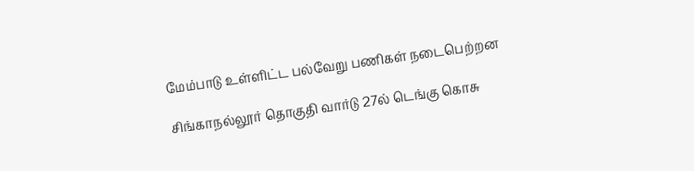மேம்பாடு உள்ளிட்ட பல்வேறு பணிகள் நடைபெற்றன

சிங்காநல்லூர் தொகுதி வார்டு 27ல் டெங்கு கொசு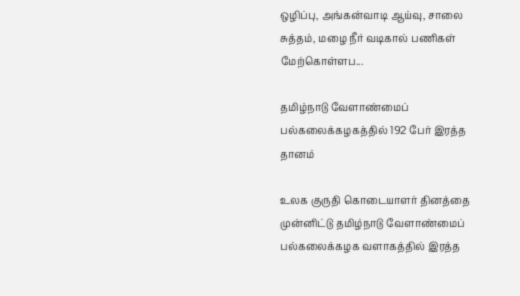ஒழிப்பு, அங்கன்வாடி ஆய்வு, சாலை சுத்தம், மழை நீர் வடிகால் பணிகள் மேற்கொள்ளப...

தமிழ்நாடு வேளாண்மைப் பல்கலைக்கழகத்தில் 192 பேர் இரத்த தானம்

உலக குருதி கொடையாளர் தினத்தை முன்னிட்டு தமிழ்நாடு வேளாண்மைப் பல்கலைக்கழக வளாகத்தில் இரத்த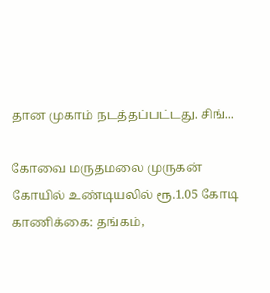தான முகாம் நடத்தப்பட்டது. சிங்...

கோவை மருதமலை முருகன் கோயில் உண்டியலில் ரூ.1.05 கோடி காணிக்கை: தங்கம்,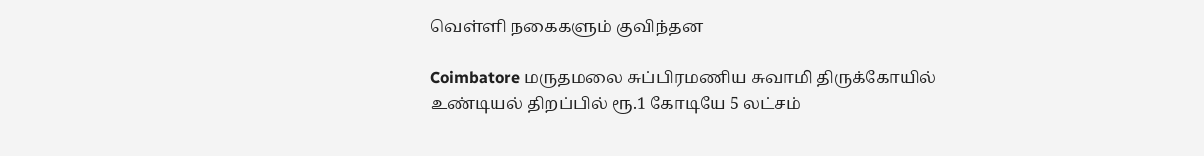வெள்ளி நகைகளும் குவிந்தன

Coimbatore மருதமலை சுப்பிரமணிய சுவாமி திருக்கோயில் உண்டியல் திறப்பில் ரூ.1 கோடியே 5 லட்சம்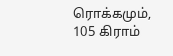ரொக்கமும், 105 கிராம்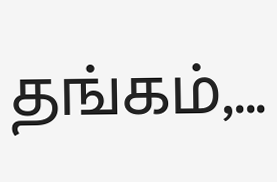தங்கம்,...